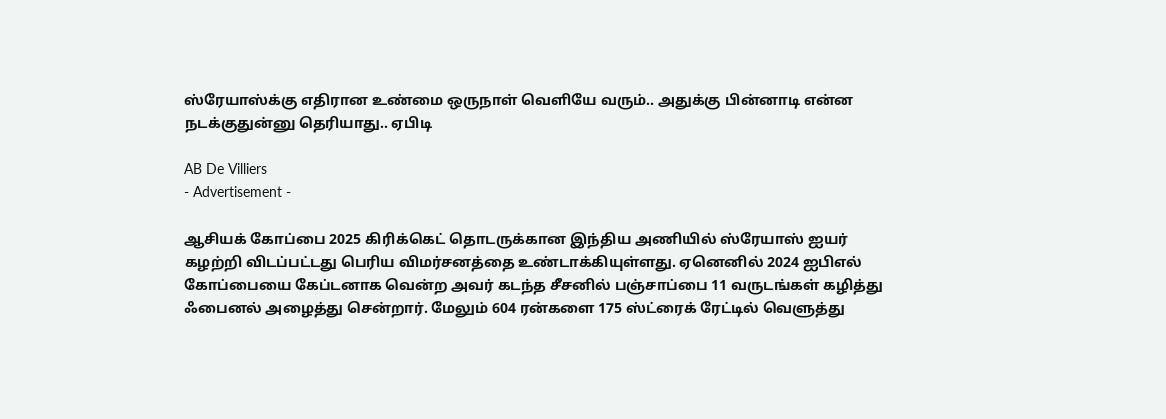ஸ்ரேயாஸ்க்கு எதிரான உண்மை ஒருநாள் வெளியே வரும்.. அதுக்கு பின்னாடி என்ன நடக்குதுன்னு தெரியாது.. ஏபிடி

AB De Villiers
- Advertisement -

ஆசியக் கோப்பை 2025 கிரிக்கெட் தொடருக்கான இந்திய அணியில் ஸ்ரேயாஸ் ஐயர் கழற்றி விடப்பட்டது பெரிய விமர்சனத்தை உண்டாக்கியுள்ளது. ஏனெனில் 2024 ஐபிஎல் கோப்பையை கேப்டனாக வென்ற அவர் கடந்த சீசனில் பஞ்சாப்பை 11 வருடங்கள் கழித்து ஃபைனல் அழைத்து சென்றார். மேலும் 604 ரன்களை 175 ஸ்ட்ரைக் ரேட்டில் வெளுத்து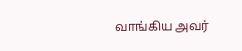வாங்கிய அவர்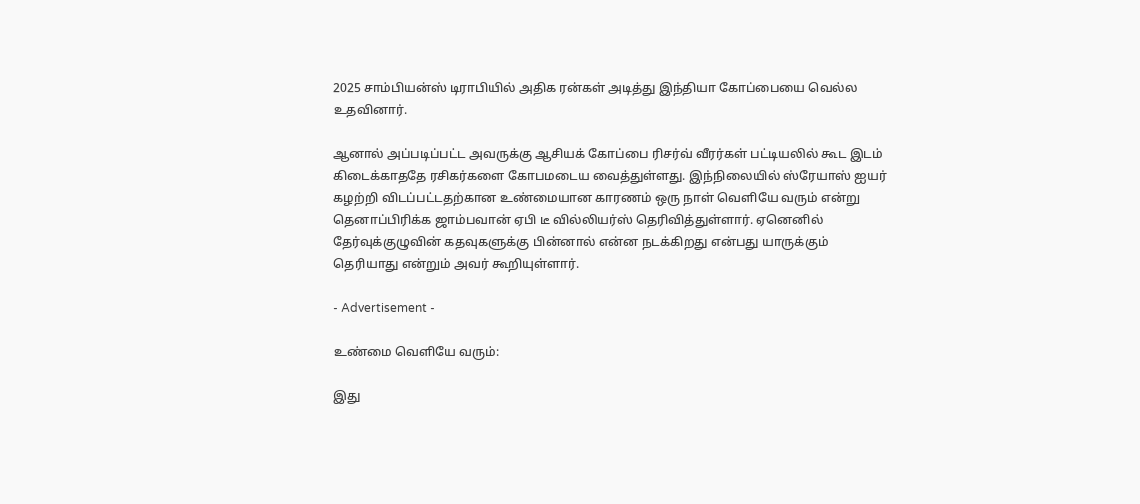2025 சாம்பியன்ஸ் டிராபியில் அதிக ரன்கள் அடித்து இந்தியா கோப்பையை வெல்ல உதவினார்.

ஆனால் அப்படிப்பட்ட அவருக்கு ஆசியக் கோப்பை ரிசர்வ் வீரர்கள் பட்டியலில் கூட இடம் கிடைக்காததே ரசிகர்களை கோபமடைய வைத்துள்ளது. இந்நிலையில் ஸ்ரேயாஸ் ஐயர் கழற்றி விடப்பட்டதற்கான உண்மையான காரணம் ஒரு நாள் வெளியே வரும் என்று தெனாப்பிரிக்க ஜாம்பவான் ஏபி டீ வில்லியர்ஸ் தெரிவித்துள்ளார். ஏனெனில் தேர்வுக்குழுவின் கதவுகளுக்கு பின்னால் என்ன நடக்கிறது என்பது யாருக்கும் தெரியாது என்றும் அவர் கூறியுள்ளார்.

- Advertisement -

உண்மை வெளியே வரும்:

இது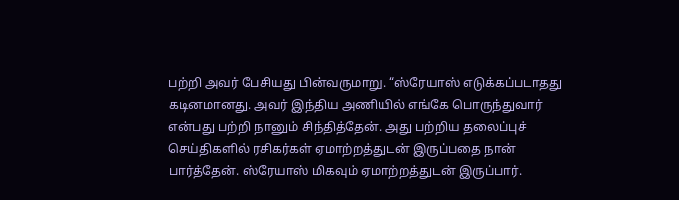பற்றி அவர் பேசியது பின்வருமாறு. “ஸ்ரேயாஸ் எடுக்கப்படாதது கடினமானது. அவர் இந்திய அணியில் எங்கே பொருந்துவார் என்பது பற்றி நானும் சிந்தித்தேன். அது பற்றிய தலைப்புச் செய்திகளில் ரசிகர்கள் ஏமாற்றத்துடன் இருப்பதை நான் பார்த்தேன். ஸ்ரேயாஸ் மிகவும் ஏமாற்றத்துடன் இருப்பார்.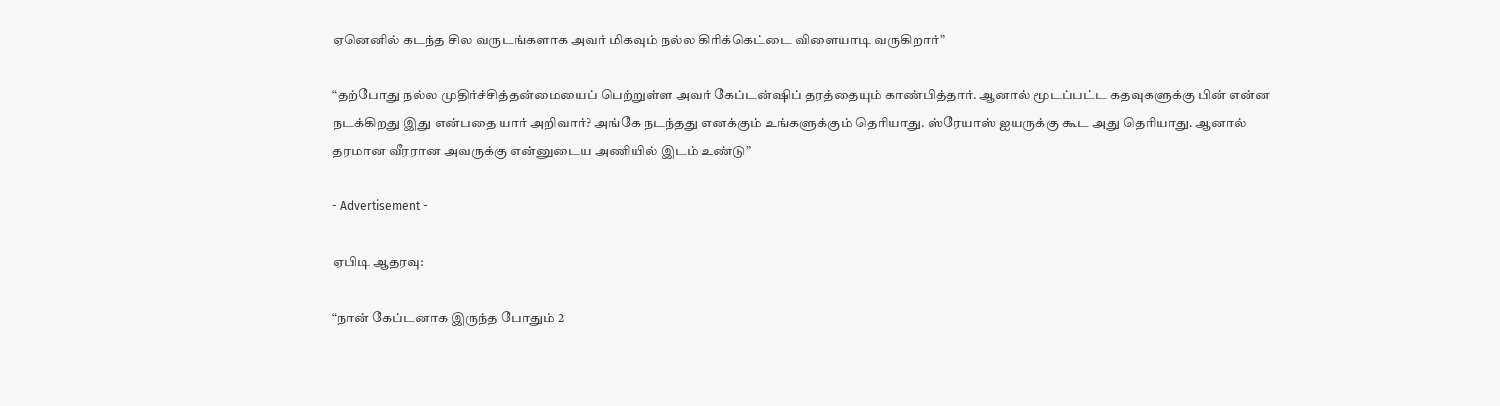ஏனெனில் கடந்த சில வருடங்களாக அவர் மிகவும் நல்ல கிரிக்கெட்டை விளையாடி வருகிறார்”

“தற்போது நல்ல முதிர்ச்சித்தன்மையைப் பெற்றுள்ள அவர் கேப்டன்ஷிப் தரத்தையும் காண்பித்தார். ஆனால் மூடப்பட்ட கதவுகளுக்கு பின் என்ன நடக்கிறது இது என்பதை யார் அறிவார்? அங்கே நடந்தது எனக்கும் உங்களுக்கும் தெரியாது. ஸ்ரேயாஸ் ஐயருக்கு கூட அது தெரியாது. ஆனால் தரமான வீரரான அவருக்கு என்னுடைய அணியில் இடம் உண்டு”

- Advertisement -

ஏபிடி ஆதரவு:

“நான் கேப்டனாக இருந்த போதும் 2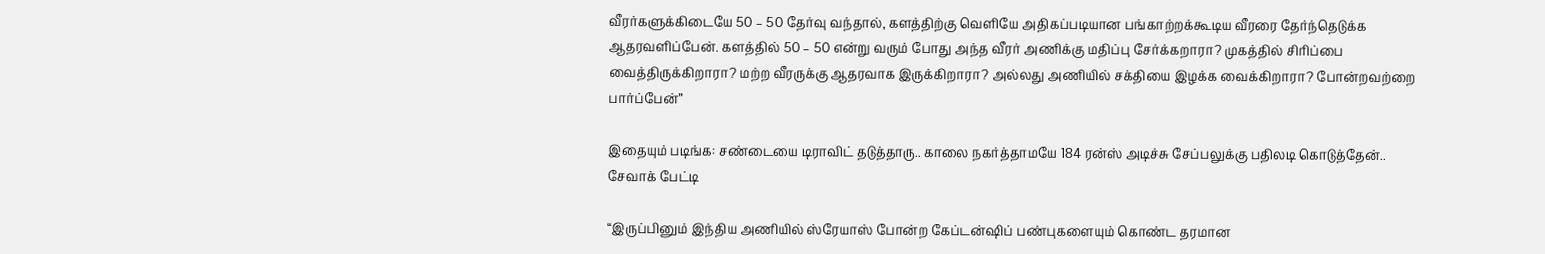வீரர்களுக்கிடையே 50 – 50 தேர்வு வந்தால், களத்திற்கு வெளியே அதிகப்படியான பங்காற்றக்கூடிய வீரரை தேர்ந்தெடுக்க ஆதரவளிப்பேன். களத்தில் 50 – 50 என்று வரும் போது அந்த வீரர் அணிக்கு மதிப்பு சேர்க்கறாரா? முகத்தில் சிரிப்பை வைத்திருக்கிறாரா? மற்ற வீரருக்கு ஆதரவாக இருக்கிறாரா? அல்லது அணியில் சக்தியை இழக்க வைக்கிறாரா? போன்றவற்றை பார்ப்பேன்”

இதையும் படிங்க: சண்டையை டிராவிட் தடுத்தாரு.. காலை நகர்த்தாமயே 184 ரன்ஸ் அடிச்சு சேப்பலுக்கு பதிலடி கொடுத்தேன்.. சேவாக் பேட்டி

“இருப்பினும் இந்திய அணியில் ஸ்ரேயாஸ் போன்ற கேப்டன்ஷிப் பண்புகளையும் கொண்ட தரமான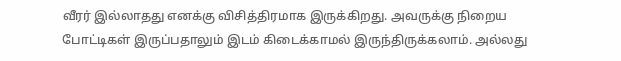வீரர் இல்லாதது எனக்கு விசித்திரமாக இருக்கிறது. அவருக்கு நிறைய போட்டிகள் இருப்பதாலும் இடம் கிடைக்காமல் இருந்திருக்கலாம். அல்லது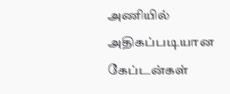அணியில் அதிகப்படியான கேப்டன்கள்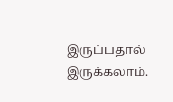இருப்பதால் இருக்கலாம்.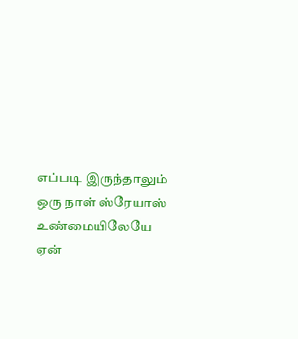எப்படி இருந்தாலும் ஒரு நாள் ஸ்ரேயாஸ் உண்மையிலேயே ஏன்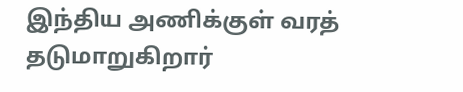இந்திய அணிக்குள் வரத் தடுமாறுகிறார்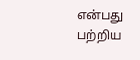என்பது பற்றிய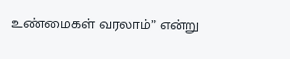உண்மைகள் வரலாம்” என்று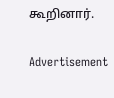கூறினார்.

Advertisement